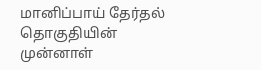மானிப்பாய் தேர்தல் தொகுதியின் முன்னாள்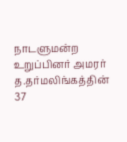நாடளுமன்ற உறுப்பினர் அமரர் த.தர்மலிங்கத்தின் 37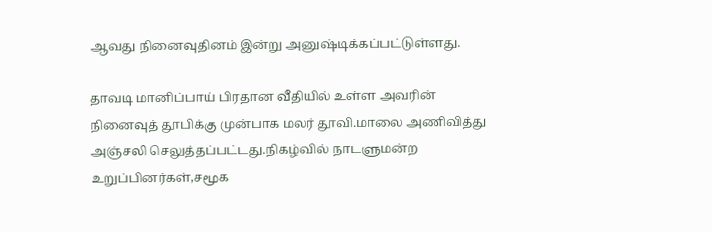ஆவது நினைவுதினம் இன்று அனுஷ்டிக்கப்பட்டுள்ளது.

தாவடி மானிப்பாய் பிரதான வீதியில் உள்ள அவரின் நினைவுத் தூபிக்கு முன்பாக மலர் தூவி.மாலை அணிவித்து அஞ்சலி செலுத்தப்பட்டது.நிகழ்வில் நாடளுமன்ற உறுப்பினர்கள்,சமூக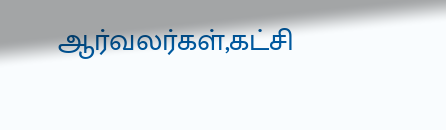ஆர்வலர்கள்,கட்சி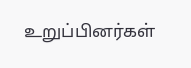உறுப்பினர்கள்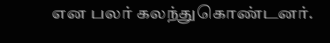என பலர் கலந்துகொண்டனர்.